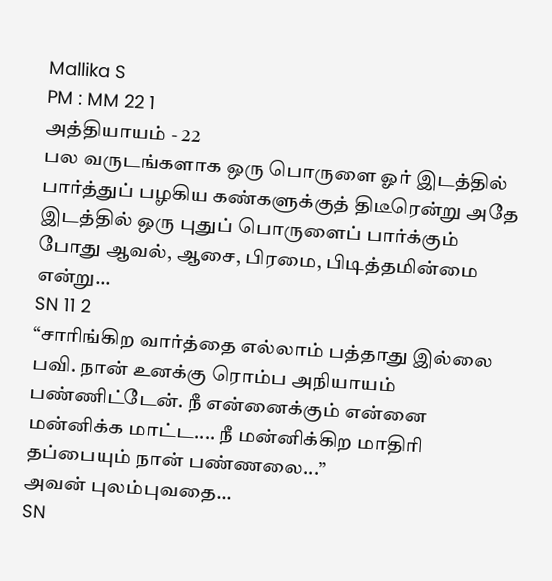Mallika S
PM : MM 22 1
அத்தியாயம் - 22
பல வருடங்களாக ஒரு பொருளை ஓர் இடத்தில் பார்த்துப் பழகிய கண்களுக்குத் திடீரென்று அதே இடத்தில் ஒரு புதுப் பொருளைப் பார்க்கும் போது ஆவல், ஆசை, பிரமை, பிடித்தமின்மை என்று...
SN 11 2
“சாரிங்கிற வார்த்தை எல்லாம் பத்தாது இல்லை பவி. நான் உனக்கு ரொம்ப அநியாயம் பண்ணிட்டேன். நீ என்னைக்கும் என்னை மன்னிக்க மாட்ட.... நீ மன்னிக்கிற மாதிரி தப்பையும் நான் பண்ணலை...”
அவன் புலம்புவதை...
SN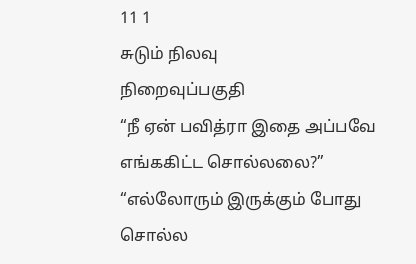11 1
சுடும் நிலவு
நிறைவுப்பகுதி
“நீ ஏன் பவித்ரா இதை அப்பவே எங்ககிட்ட சொல்லலை?”
“எல்லோரும் இருக்கும் போது சொல்ல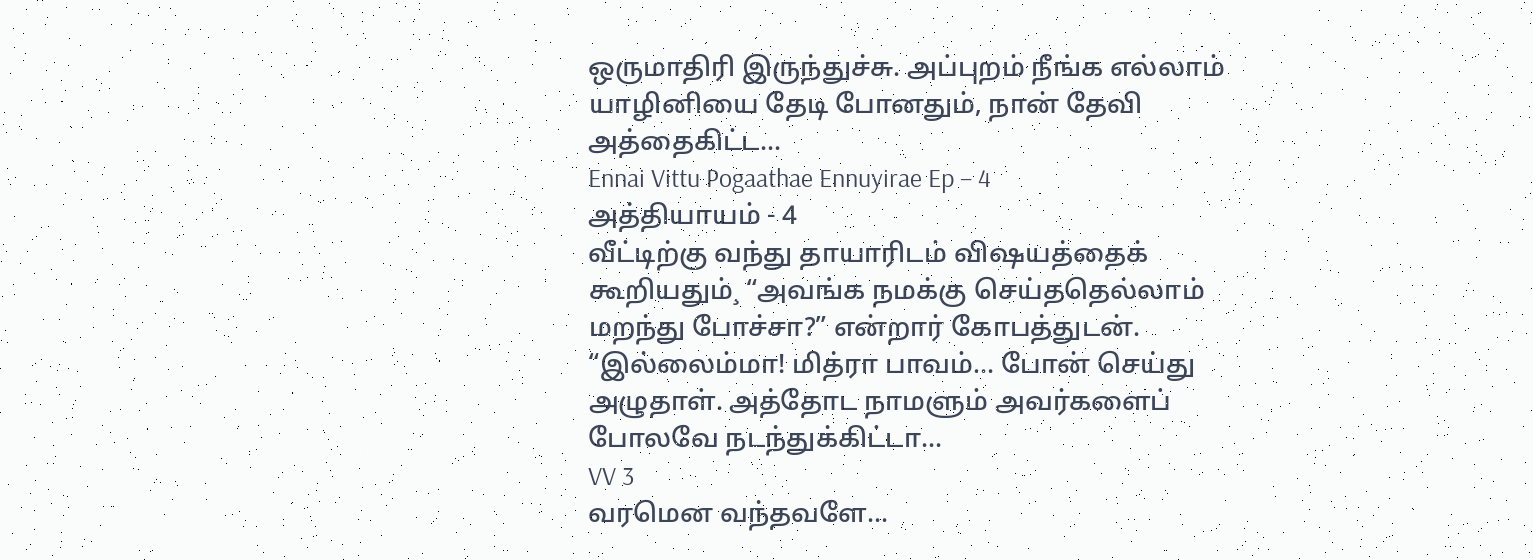ஒருமாதிரி இருந்துச்சு. அப்புறம் நீங்க எல்லாம் யாழினியை தேடி போனதும், நான் தேவி அத்தைகிட்ட...
Ennai Vittu Pogaathae Ennuyirae Ep – 4
அத்தியாயம் - 4
வீட்டிற்கு வந்து தாயாரிடம் விஷயத்தைக் கூறியதும்¸ “அவங்க நமக்கு செய்ததெல்லாம் மறந்து போச்சா?” என்றார் கோபத்துடன்.
“இல்லைம்மா! மித்ரா பாவம்... போன் செய்து அழுதாள். அத்தோட நாமளும் அவர்களைப் போலவே நடந்துக்கிட்டா...
VV 3
வரமென வந்தவளே...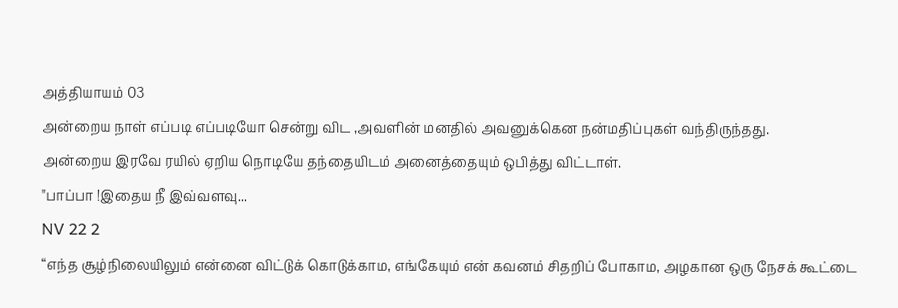அத்தியாயம் 03
அன்றைய நாள் எப்படி எப்படியோ சென்று விட ,அவளின் மனதில் அவனுக்கென நன்மதிப்புகள் வந்திருந்தது.
அன்றைய இரவே ரயில் ஏறிய நொடியே தந்தையிடம் அனைத்தையும் ஒபித்து விட்டாள்.
"பாப்பா !இதைய நீ இவ்வளவு...
NV 22 2
“எந்த சூழ்நிலையிலும் என்னை விட்டுக் கொடுக்காம, எங்கேயும் என் கவனம் சிதறிப் போகாம, அழகான ஒரு நேசக் கூட்டை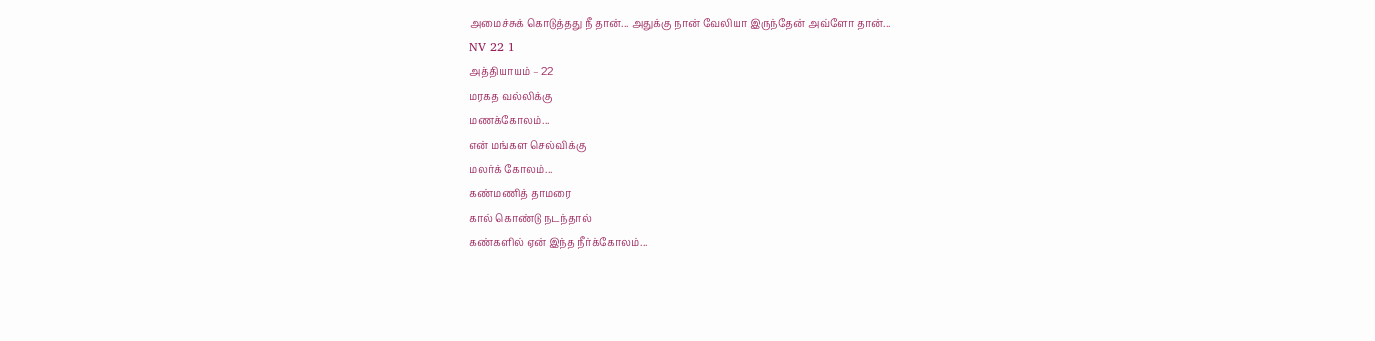அமைச்சுக் கொடுத்தது நீ தான்... அதுக்கு நான் வேலியா இருந்தேன் அவ்ளோ தான்...
NV 22 1
அத்தியாயம் – 22
மரகத வல்லிக்கு
மணக்கோலம்...
என் மங்கள செல்விக்கு
மலர்க் கோலம்...
கண்மணித் தாமரை
கால் கொண்டு நடந்தால்
கண்களில் ஏன் இந்த நீர்க்கோலம்...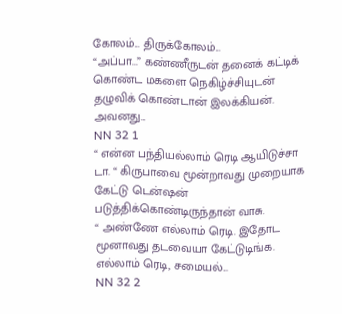கோலம்... திருக்கோலம்...
“அப்பா...” கண்ணீருடன் தனைக் கட்டிக் கொண்ட மகளை நெகிழ்ச்சியுடன் தழுவிக் கொண்டான் இலக்கியன். அவனது...
NN 32 1
“ என்ன பந்தியல்லாம் ரெடி ஆயிடுச்சா டா. “ கிருபாவை மூன்றாவது முறையாக கேட்டு டென்ஷன் படுத்திக்கொண்டிருந்தான் வாசு.
“ அண்ணே எல்லாம் ரெடி. இதோட மூனாவது தடவையா கேட்டுடிங்க. எல்லாம் ரெடி, சமையல்...
NN 32 2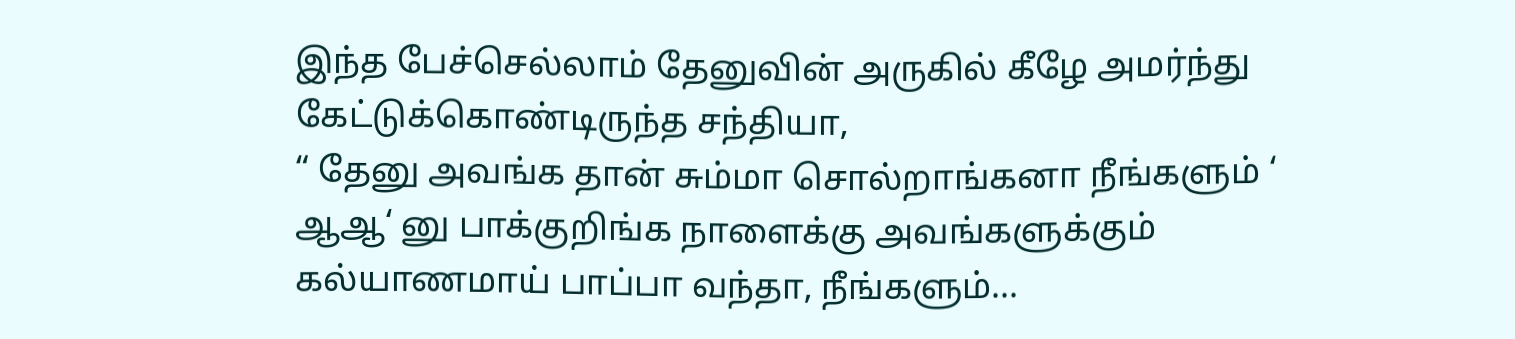இந்த பேச்செல்லாம் தேனுவின் அருகில் கீழே அமர்ந்து கேட்டுக்கொண்டிருந்த சந்தியா,
“ தேனு அவங்க தான் சும்மா சொல்றாங்கனா நீங்களும் ‘ ஆஆ‘ னு பாக்குறிங்க நாளைக்கு அவங்களுக்கும் கல்யாணமாய் பாப்பா வந்தா, நீங்களும்...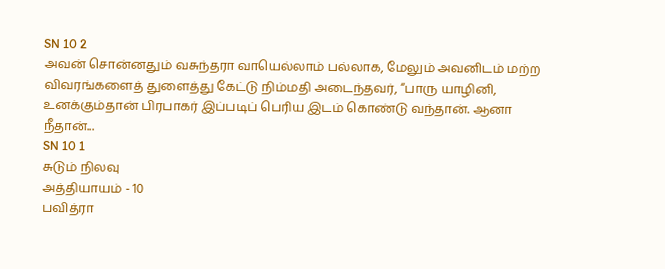SN 10 2
அவன் சொன்னதும் வசுந்தரா வாயெல்லாம் பல்லாக, மேலும் அவனிடம் மற்ற விவரங்களைத் துளைத்து கேட்டு நிம்மதி அடைந்தவர், “பாரு யாழினி, உனக்கும்தான் பிரபாகர் இப்படிப் பெரிய இடம் கொண்டு வந்தான். ஆனா நீதான்...
SN 10 1
சுடும் நிலவு
அத்தியாயம் - 10
பவித்ரா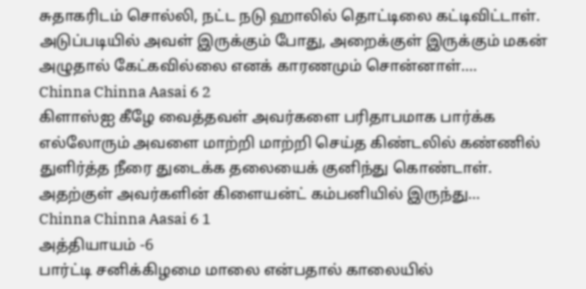சுதாகரிடம் சொல்லி, நட்ட நடு ஹாலில் தொட்டிலை கட்டிவிட்டாள். அடுப்படியில் அவள் இருக்கும் போது, அறைக்குள் இருக்கும் மகன் அழுதால் கேட்கவில்லை எனக் காரணமும் சொன்னாள்....
Chinna Chinna Aasai 6 2
கிளாஸ்ஐ கீழே வைத்தவள் அவர்களை பரிதாபமாக பார்க்க எல்லோரும் அவளை மாற்றி மாற்றி செய்த கிண்டலில் கண்ணில் துளிர்த்த நீரை துடைக்க தலையைக் குனிந்து கொண்டாள்.
அதற்குள் அவர்களின் கிளையன்ட் கம்பனியில் இருந்து...
Chinna Chinna Aasai 6 1
அத்தியாயம் -6
பார்ட்டி சனிக்கிழமை மாலை என்பதால் காலையில்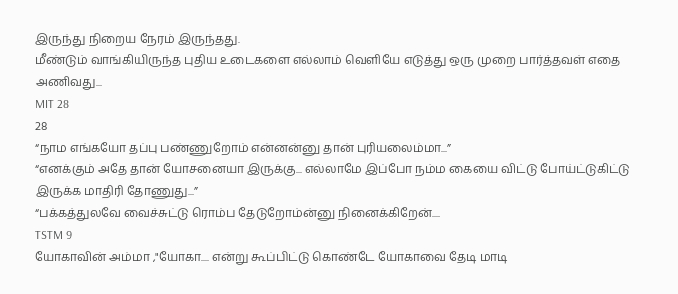இருந்து நிறைய நேரம் இருந்தது.
மீண்டும் வாங்கியிருந்த புதிய உடைகளை எல்லாம் வெளியே எடுத்து ஒரு முறை பார்த்தவள் எதை அணிவது...
MIT 28
28
“நாம எங்கயோ தப்பு பண்ணுறோம் என்னன்னு தான் புரியலைம்மா...”
“எனக்கும் அதே தான் யோசனையா இருக்கு... எல்லாமே இப்போ நம்ம கையை விட்டு போய்ட்டுகிட்டு இருக்க மாதிரி தோணுது...”
“பக்கத்துலவே வைச்சுட்டு ரொம்ப தேடுறோம்ன்னு நினைக்கிறேன்....
TSTM 9
யோகாவின் அம்மா ,"யோகா.... என்று கூப்பிட்டு கொண்டே யோகாவை தேடி மாடி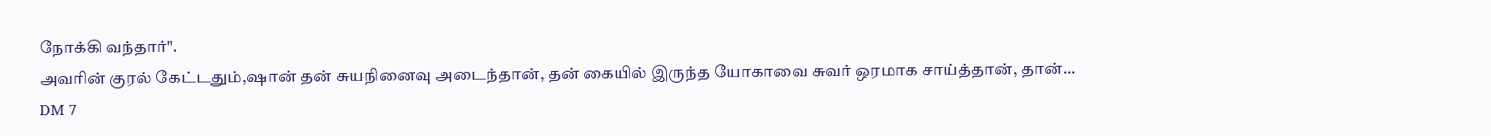நோக்கி வந்தார்".
அவரின் குரல் கேட்டதும்,ஷான் தன் சுயநினைவு அடைந்தான், தன் கையில் இருந்த யோகாவை சுவர் ஒரமாக சாய்த்தான், தான்...
DM 7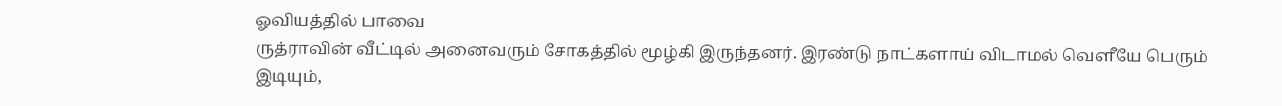ஓவியத்தில் பாவை
ருத்ராவின் வீட்டில் அனைவரும் சோகத்தில் மூழ்கி இருந்தனர். இரண்டு நாட்களாய் விடாமல் வெளீயே பெரும் இடியும்,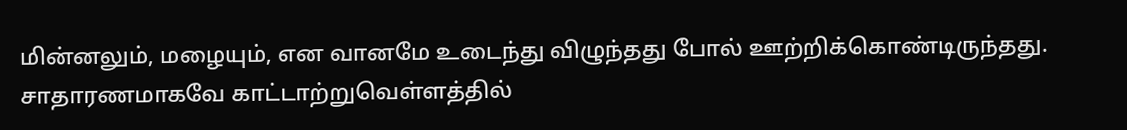மின்னலும், மழையும், என வானமே உடைந்து விழுந்தது போல் ஊற்றிக்கொண்டிருந்தது. சாதாரணமாகவே காட்டாற்றுவெள்ளத்தில்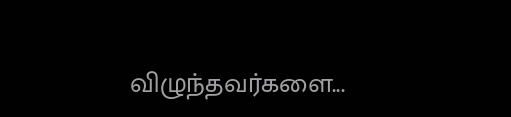விழுந்தவர்களை...